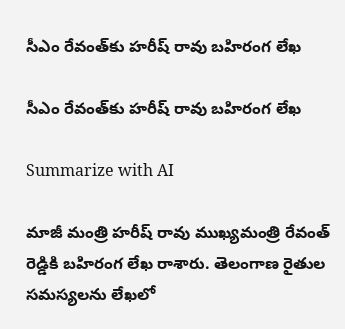సీఎం రేవంత్‌కు హరీష్ రావు బహిరంగ లేఖ

సీఎం రేవంత్‌కు హరీష్ రావు బహిరంగ లేఖ

Summarize with AI

మాజీ మంత్రి హరీష్ రావు ముఖ్యమంత్రి రేవంత్ రెడ్డికి బహిరంగ లేఖ రాశారు. తెలంగాణ రైతుల సమస్యలను లేఖ‌లో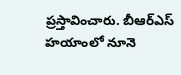ప్రస్తావించారు. బీఆర్ఎస్ హయాంలో నూనె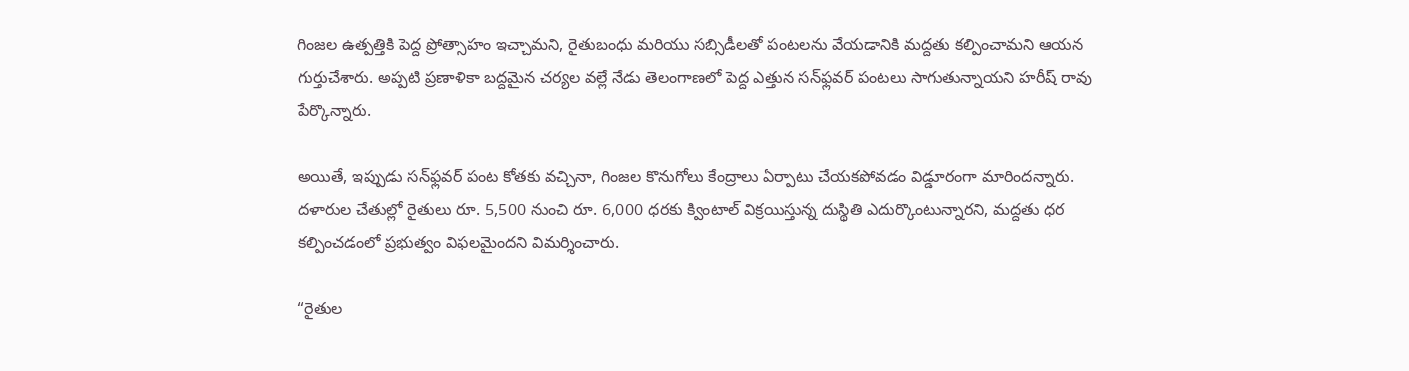గింజల ఉత్పత్తికి పెద్ద ప్రోత్సాహం ఇచ్చామని, రైతుబంధు మరియు సబ్సిడీలతో పంటలను వేయడానికి మద్దతు కల్పించామని ఆయన గుర్తుచేశారు. అప్పటి ప్రణాళికా బద్దమైన చర్యల వల్లే నేడు తెలంగాణలో పెద్ద ఎత్తున సన్‌ఫ్లవర్ పంటలు సాగుతున్నాయని హరీష్ రావు పేర్కొన్నారు.

అయితే, ఇప్పుడు సన్‌ఫ్లవర్ పంట కోతకు వచ్చినా, గింజల కొనుగోలు కేంద్రాలు ఏర్పాటు చేయకపోవడం విడ్డూరంగా మారిందన్నారు. దళారుల చేతుల్లో రైతులు రూ. 5,500 నుంచి రూ. 6,000 ధరకు క్వింటాల్ విక్రయిస్తున్న దుస్థితి ఎదుర్కొంటున్నారని, మద్దతు ధర కల్పించడంలో ప్రభుత్వం విఫలమైందని విమర్శించారు.

“రైతుల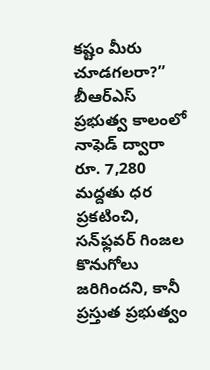కష్టం మీరు చూడగలరా?”
బీఆర్ఎస్ ప్రభుత్వ కాలంలో నాఫెడ్ ద్వారా రూ. 7,280 మద్దతు ధర ప్రకటించి, సన్‌ఫ్లవర్ గింజల కొనుగోలు జరిగిందని, కానీ ప్రస్తుత ప్రభుత్వం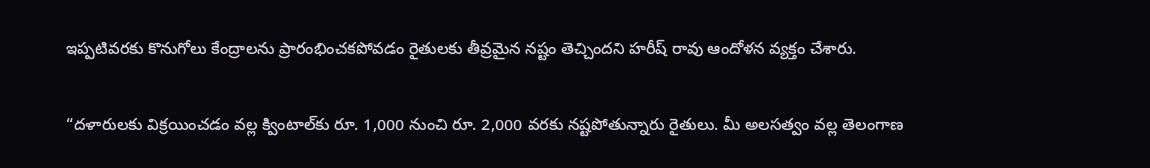ఇప్పటివరకు కొనుగోలు కేంద్రాలను ప్రారంభించకపోవడం రైతులకు తీవ్రమైన నష్టం తెచ్చిందని హరీష్ రావు ఆందోళన వ్యక్తం చేశారు.

“దళారులకు విక్రయించడం వల్ల క్వింటాల్‌కు రూ. 1,000 నుంచి రూ. 2,000 వరకు నష్టపోతున్నారు రైతులు. మీ అలసత్వం వల్ల తెలంగాణ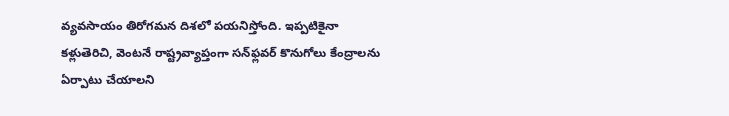వ్యవసాయం తిరోగమన దిశలో పయనిస్తోంది. ఇప్పటికైనా కళ్లుతెరిచి, వెంటనే రాష్ట్రవ్యాప్తంగా సన్‌ఫ్లవర్ కొనుగోలు కేంద్రాలను ఏర్పాటు చేయాలని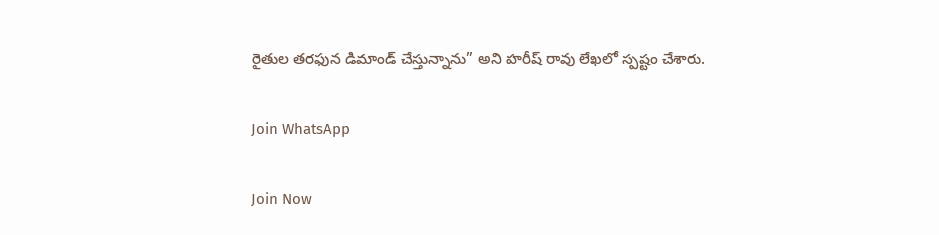రైతుల తరఫున డిమాండ్ చేస్తున్నాను” అని హరీష్ రావు లేఖలో స్పష్టం చేశారు.

Join WhatsApp

Join Now